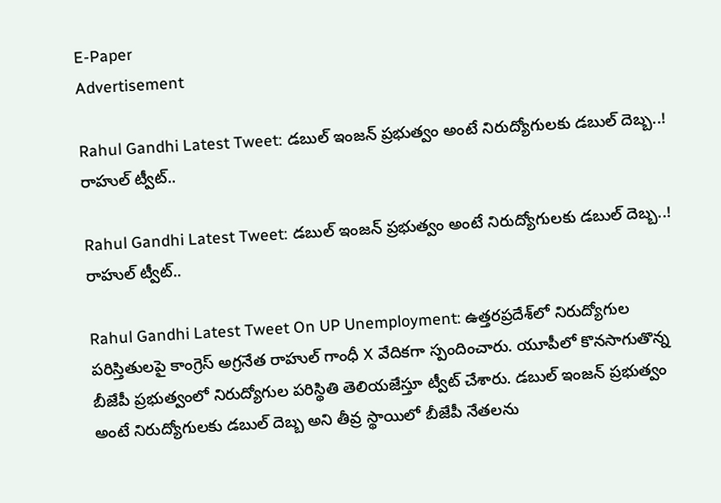E-Paper
Advertisement

Rahul Gandhi Latest Tweet: డబుల్ ఇంజన్ ప్రభుత్వం అంటే నిరుద్యోగులకు డబుల్ దెబ్బ..! రాహుల్ ట్వీట్..

Rahul Gandhi Latest Tweet: డబుల్ ఇంజన్ ప్రభుత్వం అంటే నిరుద్యోగులకు డబుల్ దెబ్బ..! రాహుల్ ట్వీట్..

Rahul Gandhi Latest Tweet On UP Unemployment: ఉత్తరప్రదేశ్‌లో నిరుద్యోగుల పరిస్తితులపై కాంగ్రెస్ అగ్రనేత రాహుల్ గాంధీ X వేదికగా స్పందించారు. యూపీలో కొనసాగుతొన్న బీజేపీ ప్రభుత్వంలో నిరుద్యోగుల పరిస్థితి తెలియజేస్తూ ట్వీట్ చేశారు. డబుల్ ఇంజన్ ప్రభుత్వం అంటే నిరుద్యోగులకు డబుల్ దెబ్బ అని తీవ్ర స్థాయిలో బీజేపీ నేతలను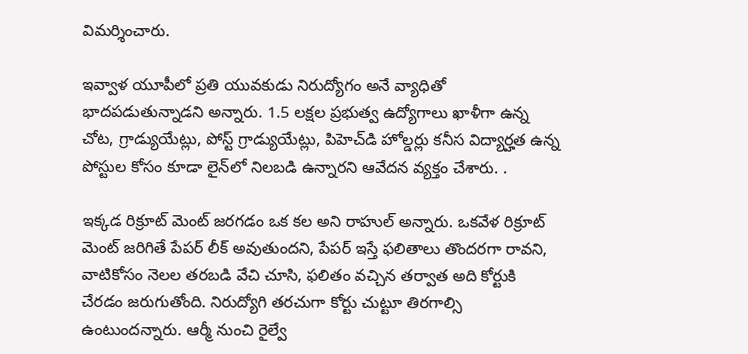విమర్శించారు.

ఇవ్వాళ యూపీలో ప్రతి యువకుడు నిరుద్యోగం అనే వ్యాధితో భాదపడుతున్నాడని అన్నారు. 1.5 లక్షల ప్రభుత్వ ఉద్యోగాలు ఖాళీగా ఉన్న చోట, గ్రాడ్యుయేట్లు, పోస్ట్ గ్రాడ్యుయేట్లు, పిహెచ్‌డి హోల్డర్లు కనీస విద్యార్హత ఉన్న పోస్టుల కోసం కూడా లైన్‌లో నిలబడి ఉన్నారని ఆవేదన వ్యక్తం చేశారు. .

ఇక్కడ రిక్రూట్ మెంట్ జరగడం ఒక కల అని రాహుల్ అన్నారు. ఒకవేళ రిక్రూట్ మెంట్ జరిగితే పేపర్ లీక్ అవుతుందని, పేపర్ ఇస్తే ఫలితాలు తొందరగా రావని, వాటికోసం నెలల తరబడి వేచి చూసి, ఫలితం వచ్చిన తర్వాత అది కోర్టుకి చేరడం జరుగుతోంది. నిరుద్యోగి తరచుగా కోర్టు చుట్టూ తిరగాల్సి ఉంటుందన్నారు. ఆర్మీ నుంచి రైల్వే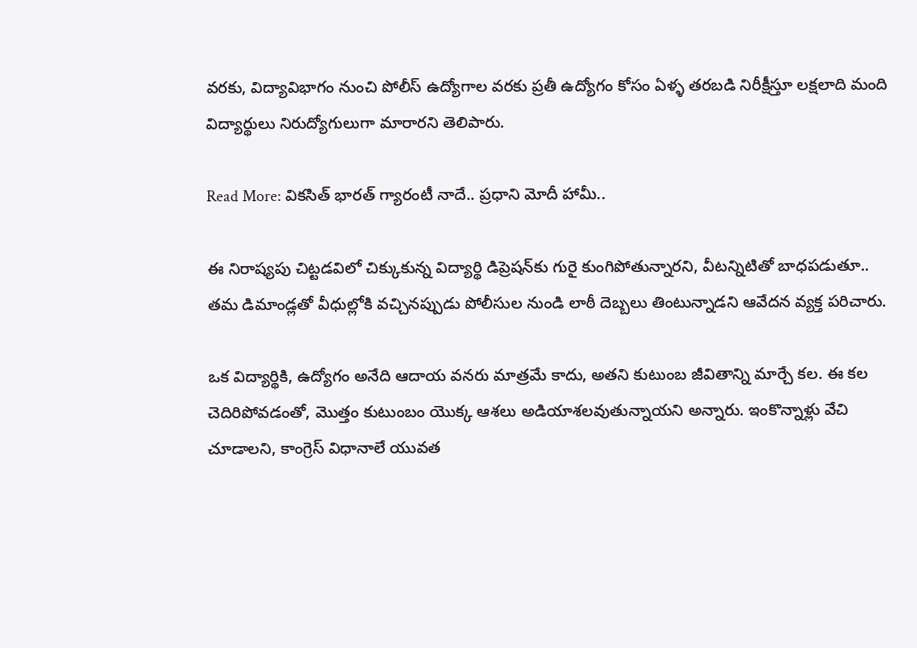వరకు, విద్యావిభాగం నుంచి పోలీస్ ఉద్యోగాల వరకు ప్రతీ ఉద్యోగం కోసం ఏళ్ళ తరబడి నిరీక్షీస్తూ లక్షలాది మంది విద్యార్థులు నిరుద్యోగులుగా మారారని తెలిపారు.

Read More: వికసిత్ భారత్ గ్యారంటీ నాదే.. ప్రధాని మోదీ హామీ..

ఈ నిరాష్యపు చిట్టడవిలో చిక్కుకున్న విద్యార్థి డిప్రెషన్‌కు గురై కుంగిపోతున్నారని, వీటన్నిటితో బాధపడుతూ.. తమ డిమాండ్లతో వీధుల్లోకి వచ్చినప్పుడు పోలీసుల నుండి లాఠీ దెబ్బలు తింటున్నాడని ఆవేదన వ్యక్త పరిచారు.

ఒక విద్యార్థికి, ఉద్యోగం అనేది ఆదాయ వనరు మాత్రమే కాదు, అతని కుటుంబ జీవితాన్ని మార్చే కల. ఈ కల చెదిరిపోవడంతో, మొత్తం కుటుంబం యొక్క ఆశలు అడియాశలవుతున్నాయని అన్నారు. ఇంకొన్నాళ్లు వేచి చూడాలని, కాంగ్రెస్ విధానాలే యువత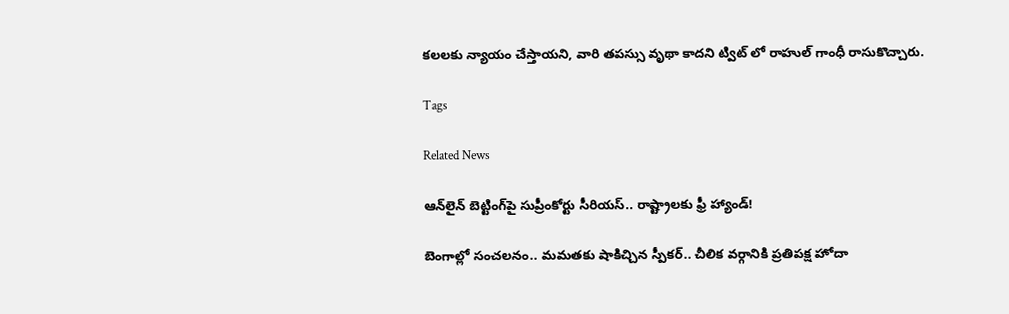కలలకు న్యాయం చేస్తాయని, వారి తపస్సు వృథా కాదని ట్విట్ లో రాహుల్ గాంధీ రాసుకొచ్చారు.

Tags

Related News

ఆన్‌లైన్ బెట్టింగ్‌పై సుప్రీంకోర్టు సీరియస్.. రాష్ట్రాలకు ఫ్రీ హ్యాండ్!

బెంగాల్లో సంచలనం.. మమతకు షాకిచ్చిన స్పీకర్.. చీలిక వర్గానికి ప్రతిపక్ష హోదా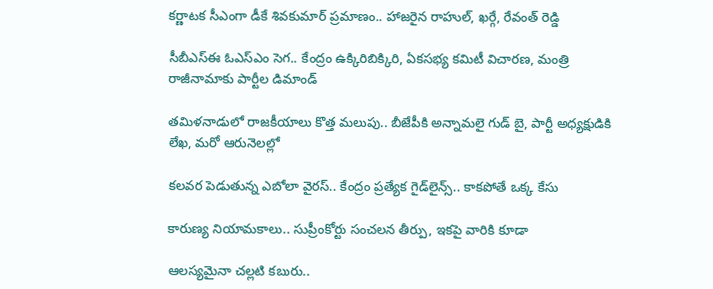కర్ణాటక సీఎంగా డీకే శివకుమార్‌ ప్రమాణం.. హాజరైన రాహుల్, ఖర్గే, రేవంత్ రెడ్డి

సీబీఎస్ఈ ఓఎస్ఎం సెగ.. కేంద్రం ఉక్కిరిబిక్కిరి, ఏకసభ్య కమిటీ విచారణ, మంత్రి రాజీనామాకు పార్టీల డిమాండ్

తమిళనాడులో రాజకీయాలు కొత్త మలుపు.. బీజేపీకి అన్నామలై గుడ్ బై, పార్టీ అధ్యక్షుడికి లేఖ, మరో ఆరునెలల్లో

కలవర పెడుతున్న ఎబోలా వైరస్.. కేంద్రం ప్రత్యేక గైడ్‌లైన్స్.. కాకపోతే ఒక్క కేసు

కారుణ్య నియామకాలు.. సుప్రీంకోర్టు సంచలన తీర్పు, ఇకపై వారికి కూడా

ఆలస్యమైనా చల్లటి కబురు..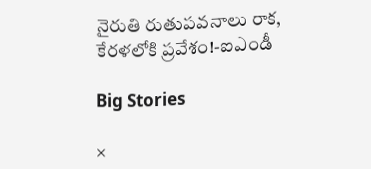నైరుతి రుతుపవనాలు రాక, కేరళలోకి ప్రవేశం!-ఐఎండీ

Big Stories

×